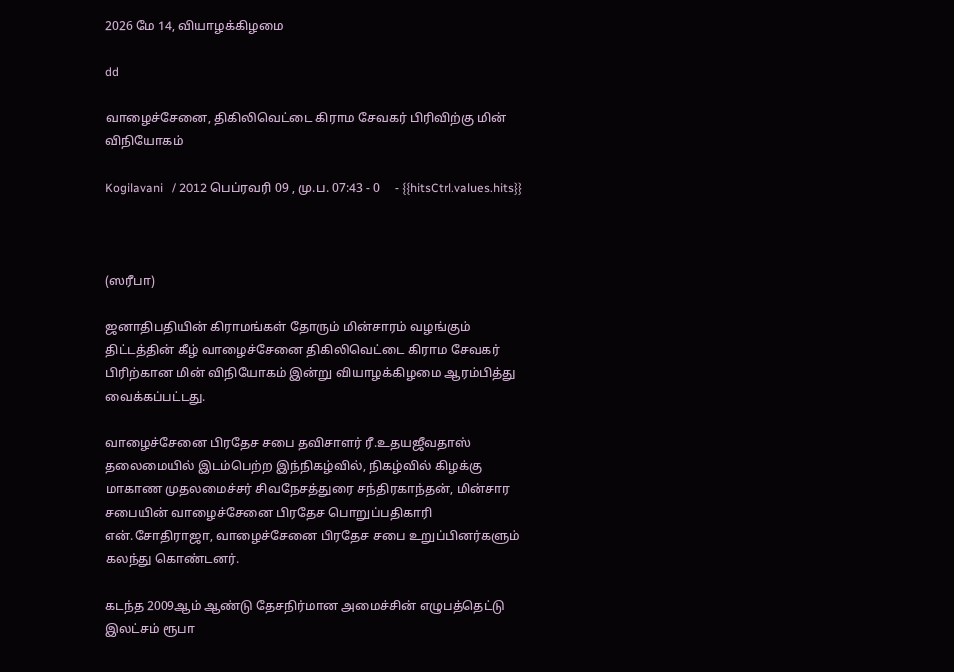2026 மே 14, வியாழக்கிழமை

dd

வாழைச்சேனை, திகிலிவெட்டை கிராம சேவகர் பிரிவிற்கு மின் விநியோகம்

Kogilavani   / 2012 பெப்ரவரி 09 , மு.ப. 07:43 - 0     - {{hitsCtrl.values.hits}}



(ஸரீபா)

ஜனாதிபதியின் கிராமங்கள் தோரும் மின்சாரம் வழங்கும் திட்டத்தின் கீழ் வாழைச்சேனை திகிலிவெட்டை கிராம சேவகர் பிரிற்கான மின் விநியோகம் இன்று வியாழக்கிழமை ஆரம்பித்து வைக்கப்பட்டது.

வாழைச்சேனை பிரதேச சபை தவிசாளர் ரீ.உதயஜீவதாஸ் தலைமையில் இடம்பெற்ற இந்நிகழ்வில், நிகழ்வில் கிழக்கு மாகாண முதலமைச்சர் சிவநேசத்துரை சந்திரகாந்தன், மின்சார சபையின் வாழைச்சேனை பிரதேச பொறுப்பதிகாரி என்.சோதிராஜா, வாழைச்சேனை பிரதேச சபை உறுப்பினர்களும் கலந்து கொண்டனர்.

கடந்த 2009ஆம் ஆண்டு தேசநிர்மான அமைச்சின் எழுபத்தெட்டு இலட்சம் ரூபா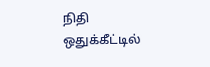நிதி ஒதுக்கீட்டில்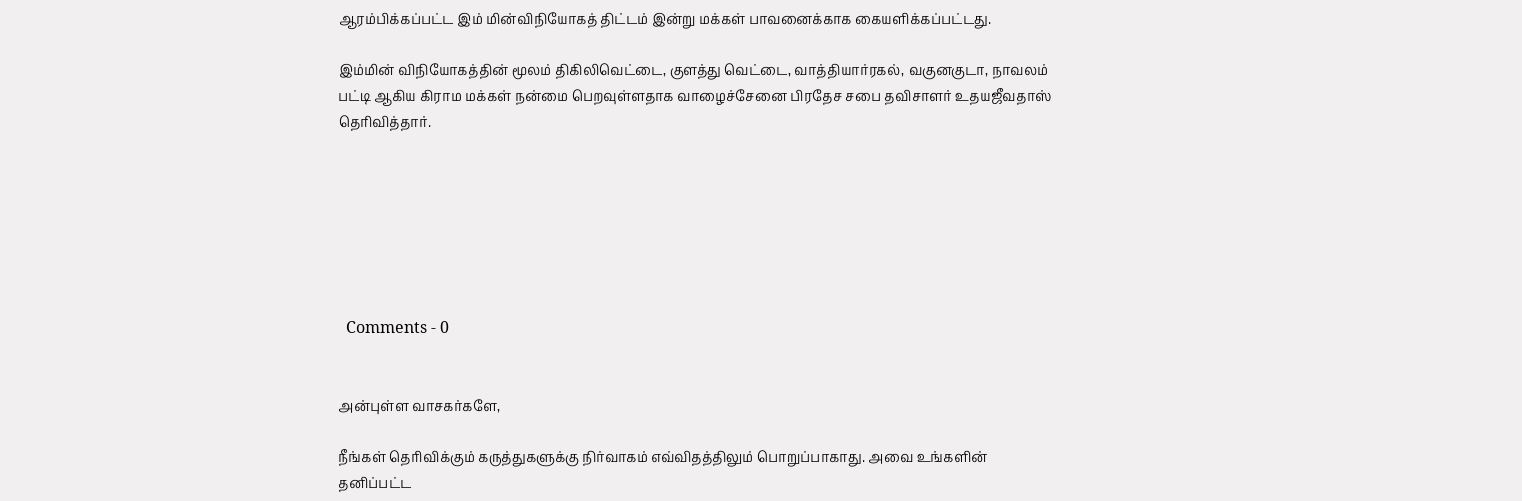ஆரம்பிக்கப்பட்ட இம் மின்விநியோகத் திட்டம் இன்று மக்கள் பாவனைக்காக கையளிக்கப்பட்டது.

இம்மின் விநியோகத்தின் மூலம் திகிலிவெட்டை, குளத்து வெட்டை, வாத்தியார்ரகல், வகுனகுடா, நாவலம் பட்டி ஆகிய கிராம மக்கள் நன்மை பெறவுள்ளதாக வாழைச்சேனை பிரதேச சபை தவிசாளர் உதயஜீவதாஸ் தெரிவித்தார்.







  Comments - 0


அன்புள்ள வாசகர்களே,

நீங்கள் தெரிவிக்கும் கருத்துகளுக்கு நிர்வாகம் எவ்விதத்திலும் பொறுப்பாகாது. அவை உங்களின் தனிப்பட்ட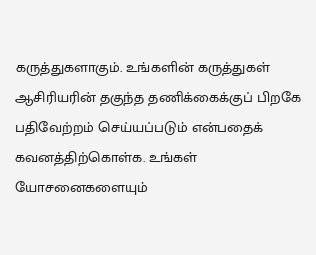கருத்துகளாகும். உங்களின் கருத்துகள் ஆசிரியரின் தகுந்த தணிக்கைக்குப் பிறகே பதிவேற்றம் செய்யப்படும் என்பதைக் கவனத்திற்கொள்க. உங்கள் யோசனைகளையும்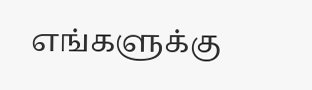எங்களுக்கு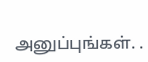அனுப்புங்கள். .